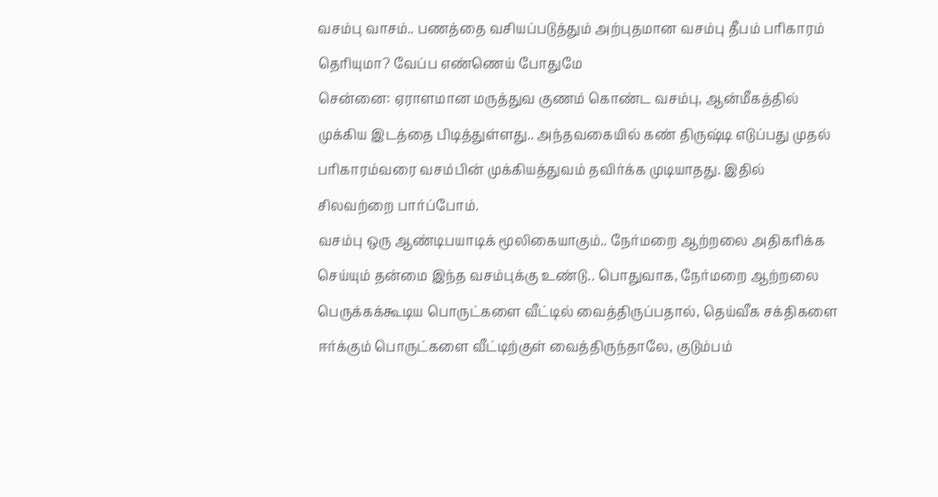வசம்பு வாசம்.. பணத்தை வசியப்படுத்தும் அற்புதமான வசம்பு தீபம் பரிகாரம் தெரியுமா? வேப்ப எண்ணெய் போதுமே
சென்னை: ஏராளமான மருத்துவ குணம் கொண்ட வசம்பு, ஆன்மீகத்தில் முக்கிய இடத்தை பிடித்துள்ளது.. அந்தவகையில் கண் திருஷ்டி எடுப்பது முதல் பரிகாரம்வரை வசம்பின் முக்கியத்துவம் தவிர்க்க முடியாதது. இதில் சிலவற்றை பார்ப்போம்.
வசம்பு ஒரு ஆண்டிபயாடிக் மூலிகையாகும்.. நேர்மறை ஆற்றலை அதிகரிக்க செய்யும் தன்மை இந்த வசம்புக்கு உண்டு.. பொதுவாக, நேர்மறை ஆற்றலை பெருக்கக்கூடிய பொருட்களை வீட்டில் வைத்திருப்பதால், தெய்வீக சக்திகளை ஈர்க்கும் பொருட்களை வீட்டிற்குள் வைத்திருந்தாலே, குடும்பம்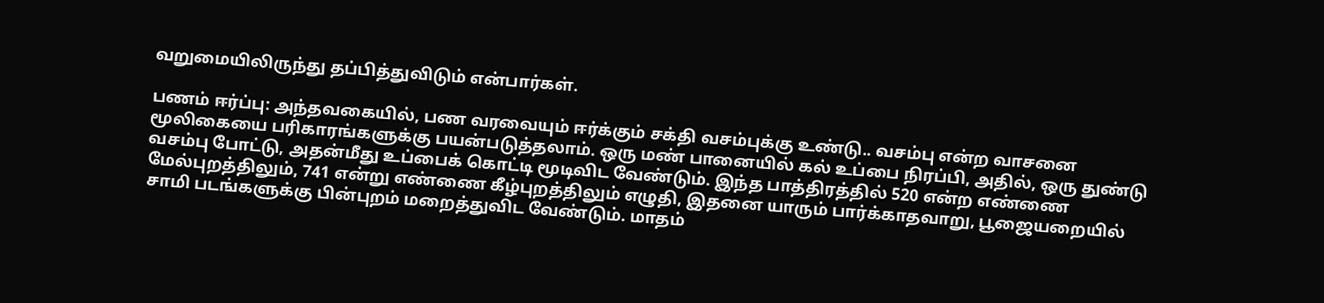வறுமையிலிருந்து தப்பித்துவிடும் என்பார்கள்.

பணம் ஈர்ப்பு: அந்தவகையில், பண வரவையும் ஈர்க்கும் சக்தி வசம்புக்கு உண்டு.. வசம்பு என்ற வாசனை மூலிகையை பரிகாரங்களுக்கு பயன்படுத்தலாம். ஒரு மண் பானையில் கல் உப்பை நிரப்பி, அதில், ஒரு துண்டு வசம்பு போட்டு, அதன்மீது உப்பைக் கொட்டி மூடிவிட வேண்டும். இந்த பாத்திரத்தில் 520 என்ற எண்ணை மேல்புறத்திலும், 741 என்று எண்ணை கீழ்புறத்திலும் எழுதி, இதனை யாரும் பார்க்காதவாறு, பூஜையறையில் சாமி படங்களுக்கு பின்புறம் மறைத்துவிட வேண்டும். மாதம்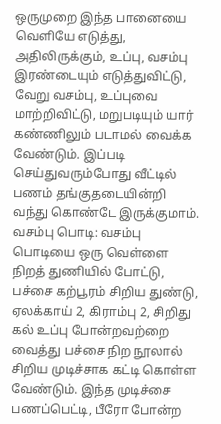ஒருமுறை இந்த பானையை வெளியே எடுத்து, அதிலிருக்கும், உப்பு, வசம்பு இரண்டையும் எடுத்துவிட்டு, வேறு வசம்பு, உப்புவை மாற்றிவிட்டு, மறுபடியும் யார் கண்ணிலும் படாமல் வைக்க வேண்டும். இப்படி செய்துவரும்போது வீட்டில் பணம் தங்குதடையின்றி வந்து கொண்டே இருக்குமாம்.
வசம்பு பொடி: வசம்பு பொடியை ஒரு வெள்ளை நிறத் துணியில் போட்டு, பச்சை கற்பூரம் சிறிய துண்டு, ஏலக்காய் 2, கிராம்பு 2, சிறிது கல் உப்பு போன்றவற்றை வைத்து பச்சை நிற நூலால் சிறிய முடிச்சாக கட்டி கொள்ள வேண்டும். இந்த முடிச்சை பணப்பெட்டி, பீரோ போன்ற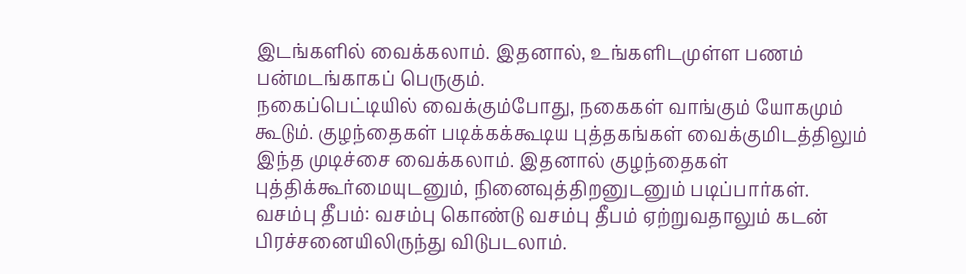இடங்களில் வைக்கலாம். இதனால், உங்களிடமுள்ள பணம் பன்மடங்காகப் பெருகும்.
நகைப்பெட்டியில் வைக்கும்போது, நகைகள் வாங்கும் யோகமும் கூடும். குழந்தைகள் படிக்கக்கூடிய புத்தகங்கள் வைக்குமிடத்திலும் இந்த முடிச்சை வைக்கலாம். இதனால் குழந்தைகள் புத்திக்கூர்மையுடனும், நினைவுத்திறனுடனும் படிப்பார்கள்.
வசம்பு தீபம்: வசம்பு கொண்டு வசம்பு தீபம் ஏற்றுவதாலும் கடன் பிரச்சனையிலிருந்து விடுபடலாம்.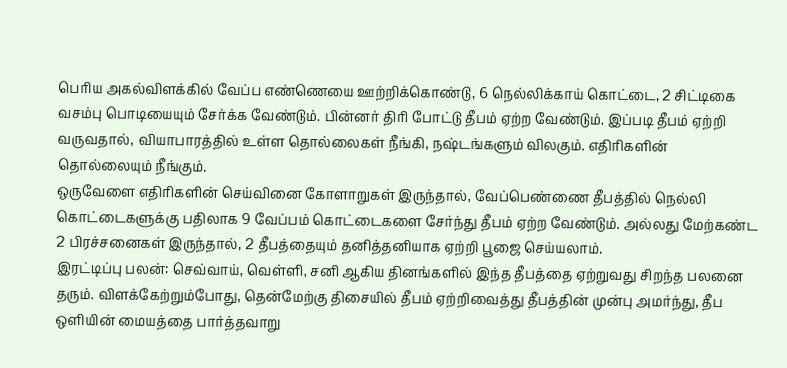பெரிய அகல்விளக்கில் வேப்ப எண்ணெயை ஊற்றிக்கொண்டு, 6 நெல்லிக்காய் கொட்டை, 2 சிட்டிகை வசம்பு பொடியையும் சேர்க்க வேண்டும். பின்னர் திரி போட்டு தீபம் ஏற்ற வேண்டும். இப்படி தீபம் ஏற்றி வருவதால், வியாபாரத்தில் உள்ள தொல்லைகள் நீங்கி, நஷ்டங்களும் விலகும். எதிரிகளின் தொல்லையும் நீங்கும்.
ஒருவேளை எதிரிகளின் செய்வினை கோளாறுகள் இருந்தால், வேப்பெண்ணை தீபத்தில் நெல்லி கொட்டைகளுக்கு பதிலாக 9 வேப்பம் கொட்டைகளை சேர்ந்து தீபம் ஏற்ற வேண்டும். அல்லது மேற்கண்ட 2 பிரச்சனைகள் இருந்தால், 2 தீபத்தையும் தனித்தனியாக ஏற்றி பூஜை செய்யலாம்.
இரட்டிப்பு பலன்: செவ்வாய், வெள்ளி, சனி ஆகிய தினங்களில் இந்த தீபத்தை ஏற்றுவது சிறந்த பலனை தரும். விளக்கேற்றும்போது, தென்மேற்கு திசையில் தீபம் ஏற்றிவைத்து தீபத்தின் முன்பு அமர்ந்து, தீப ஒளியின் மையத்தை பார்த்தவாறு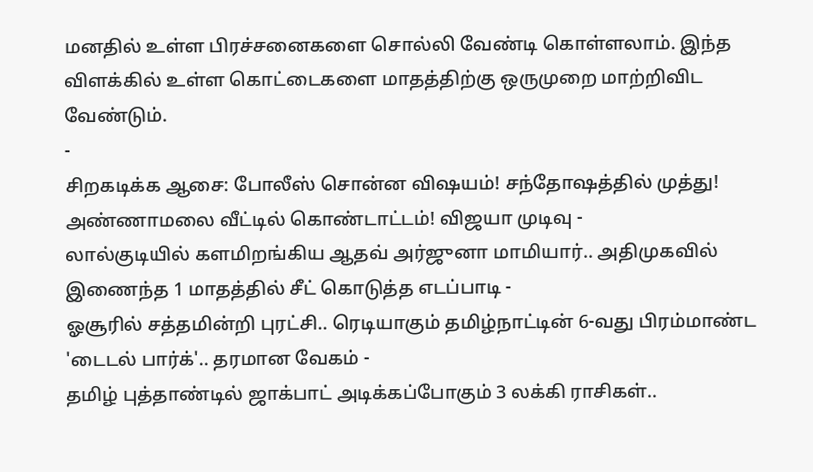மனதில் உள்ள பிரச்சனைகளை சொல்லி வேண்டி கொள்ளலாம். இந்த விளக்கில் உள்ள கொட்டைகளை மாதத்திற்கு ஒருமுறை மாற்றிவிட வேண்டும்.
-
சிறகடிக்க ஆசை: போலீஸ் சொன்ன விஷயம்! சந்தோஷத்தில் முத்து! அண்ணாமலை வீட்டில் கொண்டாட்டம்! விஜயா முடிவு -
லால்குடியில் களமிறங்கிய ஆதவ் அர்ஜுனா மாமியார்.. அதிமுகவில் இணைந்த 1 மாதத்தில் சீட் கொடுத்த எடப்பாடி -
ஓசூரில் சத்தமின்றி புரட்சி.. ரெடியாகும் தமிழ்நாட்டின் 6-வது பிரம்மாண்ட 'டைடல் பார்க்'.. தரமான வேகம் -
தமிழ் புத்தாண்டில் ஜாக்பாட் அடிக்கப்போகும் 3 லக்கி ராசிகள்..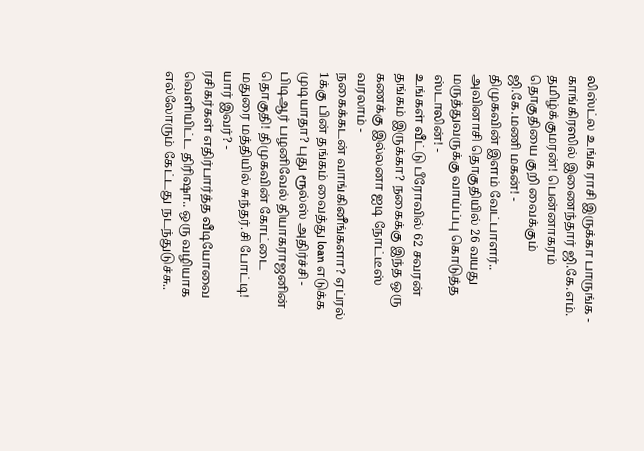லிஸ்ட்ல உங்க ராசி இருக்கா பாருங்க -
காங்கிரஸில் இணைந்தார் ஜி.கே.எம். தமிழ்க்குமரன்! பென்னாகரம் தொகுதியை குறி வைக்கும் ஜி.கே.மணி மகன்! -
திமுகவின் இளம் வேட்பாளர்.. அவினாசி தொகுதியில் 26 வயது மருத்துவருக்கு வாய்ப்பு கொடுத்த ஸ்டாலின்! -
உங்கள் வீட்டு பீரோவில் 62 சவரன் தங்கம் இருக்கா? நகைக்கு இந்த ஒரு கணக்கு இல்லனா ஐடி நோட்டீஸ் வரலாம் -
நகைக்கடன் வாங்கினீங்களா? ஏப்ரல் 1க்கு பின் தங்கம் வைத்து loan எடுக்க முடியாதா? புது ரூல்ஸ் அதிர்ச்சி -
பிடிஆர் பழனிவேல் தியாகராஜனின் தொகுதி! திமுகவின் கோட்டை மதுரை மத்தியில் சுந்தர்.சி போட்டி! யார் இவர்? -
ரசிகர்கள் எதிர்பார்த்த வீடியோவை வெளியிட்ட திரிஷா.. ஒரு வழியாக எல்லோரும் கேட்டது நடந்துடுச்சு..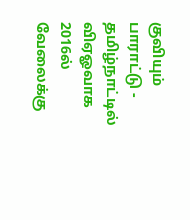குவியும் பாராட்டு -
தமிழ்நாட்டில் விஏஓவாக 2016ல் வேலைக்கு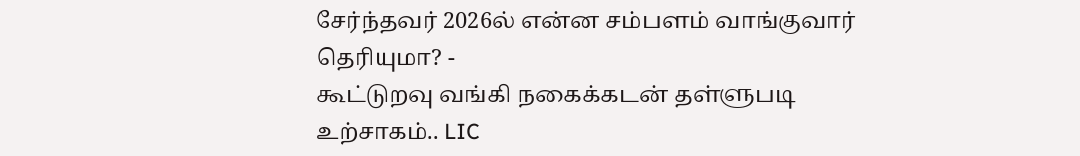சேர்ந்தவர் 2026ல் என்ன சம்பளம் வாங்குவார் தெரியுமா? -
கூட்டுறவு வங்கி நகைக்கடன் தள்ளுபடி உற்சாகம்.. LIC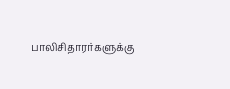பாலிசிதாரர்களுக்கு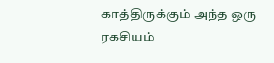காத்திருக்கும் அந்த ஒரு ரகசியம்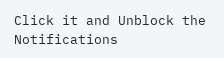Click it and Unblock the Notifications